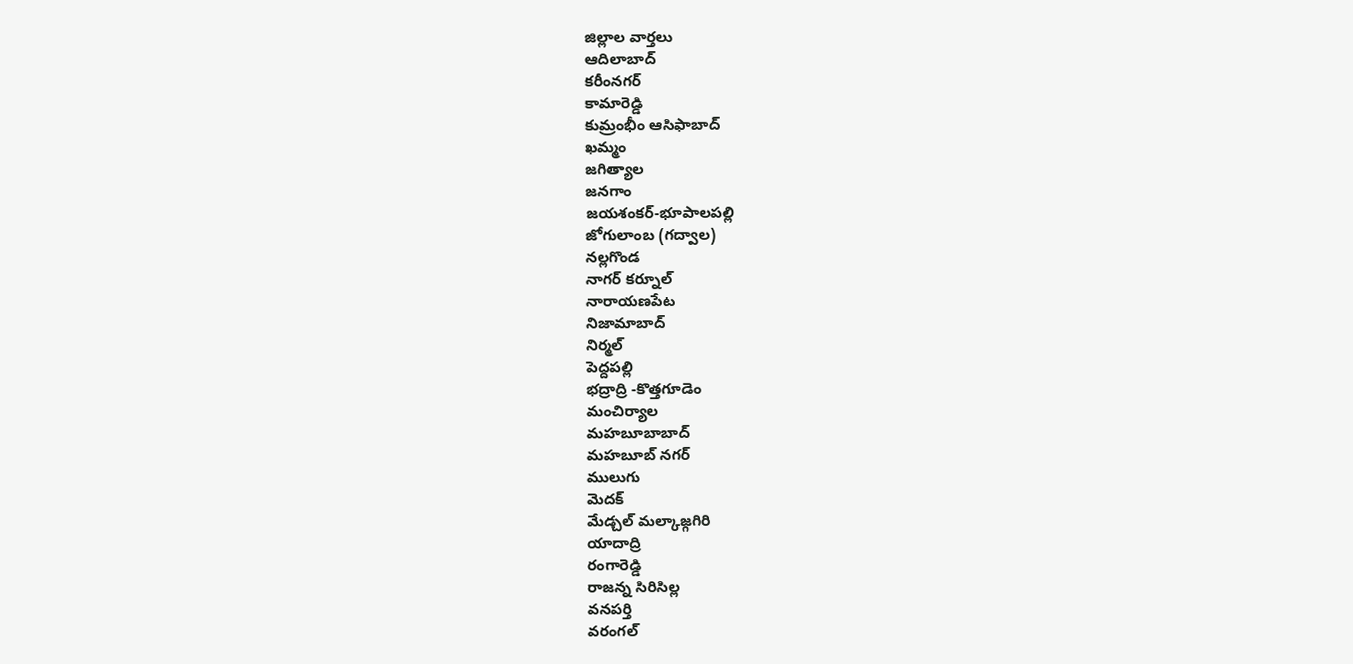జిల్లాల వార్తలు
ఆదిలాబాద్
కరీంనగర్
కామారెడ్డి
కుమ్రంభీం ఆసిఫాబాద్
ఖమ్మం
జగిత్యాల
జనగాం
జయశంకర్-భూపాలపల్లి
జోగులాంబ (గద్వాల)
నల్లగొండ
నాగర్ కర్నూల్
నారాయణపేట
నిజామాబాద్
నిర్మల్
పెద్దపల్లి
భద్రాద్రి -కొత్తగూడెం
మంచిర్యాల
మహబూబాబాద్
మహబూబ్ నగర్
ములుగు
మెదక్
మేడ్చల్ మల్కాజ్గగిరి
యాదాద్రి
రంగారెడ్డి
రాజన్న సిరిసిల్ల
వనపర్తి
వరంగల్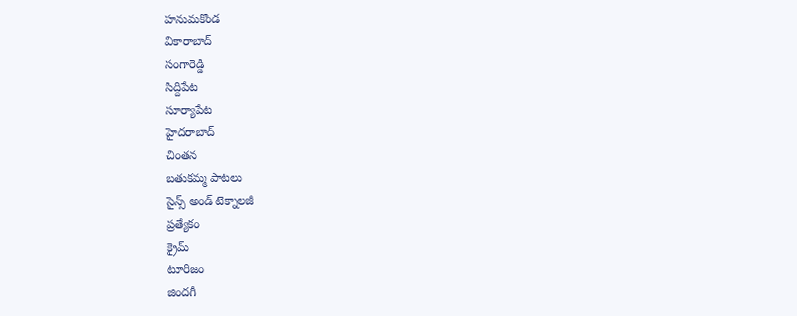హనుమకొండ
వికారాబాద్
సంగారెడ్డి
సిద్దిపేట
సూర్యాపేట
హైదరాబాద్
చింతన
బతుకమ్మ పాటలు
సైన్స్ అండ్ టెక్నాలజీ
ప్రత్యేకం
క్రైమ్
టూరిజం
జిందగీ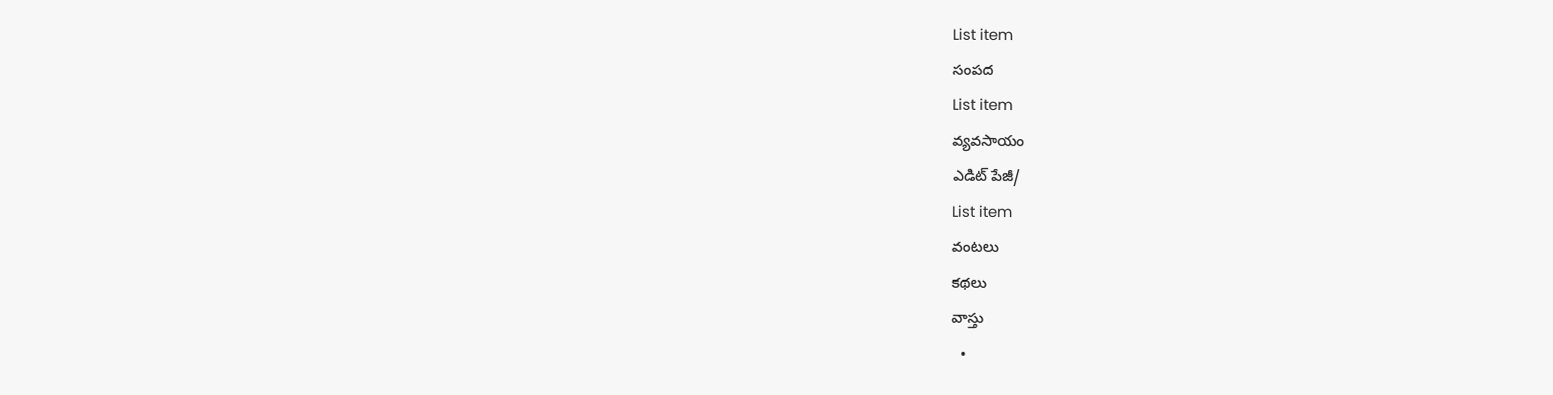List item
సంపద
List item
వ్యవసాయం
ఎడిట్ పేజీ/
List item
వంటలు
కథలు
వాస్తు
  •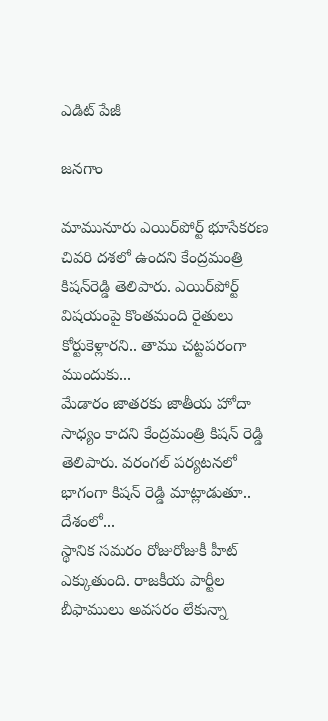ఎడిట్ పేజీ

జనగాం

మామునూరు ఎయిర్‌పోర్ట్ భూసేకరణ చివరి దశలో ఉందని కేంద్రమంత్రి కిషన్‌రెడ్డి తెలిపారు. ఎయిర్‌పోర్ట్ విషయంపై కొంతమంది రైతులు కోర్టుకెళ్లారని.. తాము చట్టపరంగా ముందుకు...
మేడారం జాతరకు జాతీయ హోదా సాధ్యం కాదని కేంద్రమంత్రి కిషన్ రెడ్డి తెలిపారు. వరంగల్ పర్యటనలో భాగంగా కిషన్ రెడ్డి మాట్లాడుతూ.. దేశంలో...
స్థానిక సమరం రోజురోజుకీ హీట్ ఎక్కుతుంది. రాజకీయ పార్టీల బీఫాములు అవసరం లేకున్నా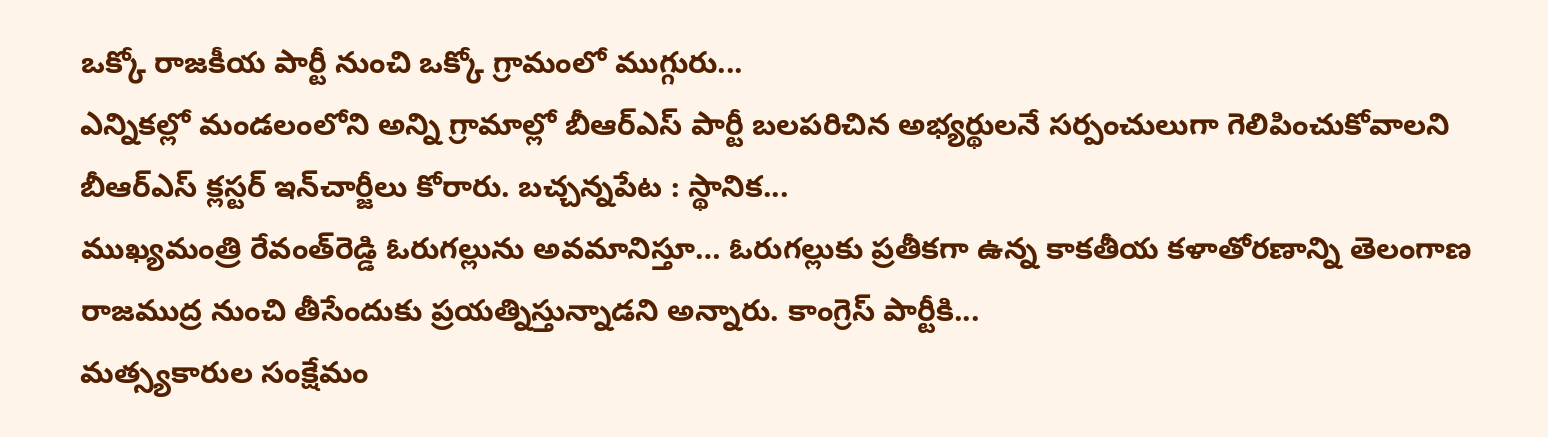ఒక్కో రాజకీయ పార్టీ నుంచి ఒక్కో గ్రామంలో ముగ్గురు...
ఎన్నికల్లో మండలంలోని అన్ని గ్రామాల్లో బీఆర్ఎస్ పార్టీ బలపరిచిన అభ్యర్థులనే సర్పంచులుగా గెలిపించుకోవాలని బీఆర్‌ఎస్‌ క్లస్టర్ ఇన్‌చార్జీలు కోరారు. బచ్చన్నపేట : స్థానిక...
ముఖ్యమంత్రి రేవంత్‌రెడ్డి ఓరుగల్లును అవమానిస్తూ… ఓరుగల్లుకు ప్రతీకగా ఉన్న కాకతీయ కళాతోరణాన్ని తెలంగాణ రాజముద్ర నుంచి తీసేందుకు ప్రయత్నిస్తున్నాడని అన్నారు. కాంగ్రెస్‌ పార్టీకి...
మత్స్యకారుల సంక్షేమం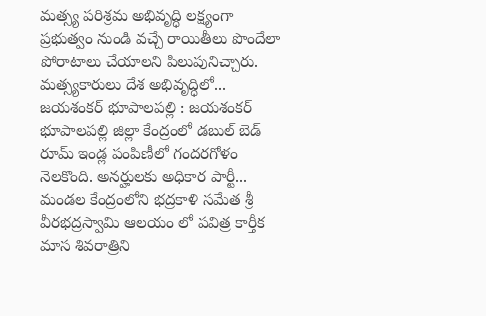మత్స్య పరిశ్రమ అభివృద్ధి లక్ష్యంగా ప్రభుత్వం నుండి వచ్చే రాయితీలు పొందేలా పోరాటాలు చేయాలని పిలుపునిచ్చారు. మత్స్యకారులు దేశ అభివృద్ధిలో...
జయశంకర్ భూపాలపల్లి : జయశంకర్ భూపాలపల్లి జిల్లా కేంద్రంలో డబుల్ బెడ్ రూమ్ ఇండ్ల పంపిణీలో గందరగోళం నెలకొంది. అనర్హులకు అధికార పార్టీ...
మండల కేంద్రంలోని భద్రకాళి సమేత శ్రీ వీరభద్రస్వామి ఆలయం లో పవిత్ర కార్తీక మాస శివరాత్రిని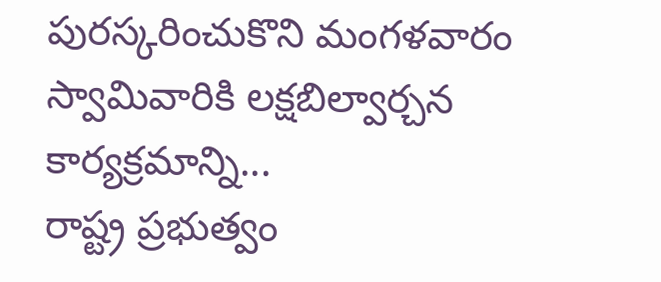పురస్కరించుకొని మంగళవారం స్వామివారికి లక్షబిల్వార్చన కార్యక్రమాన్ని...
రాష్ట్ర ప్రభుత్వం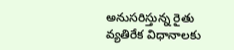అనుసరిస్తున్న రైతు వ్యతిరేక విధానాలకు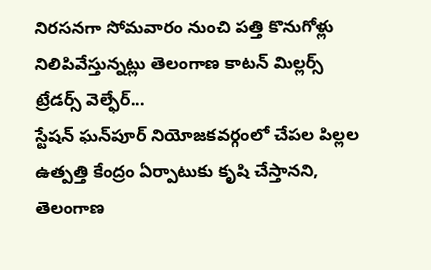నిరసనగా సోమవారం నుంచి పత్తి కొనుగోళ్లు నిలిపివేస్తున్నట్లు తెలంగాణ కాటన్‌ మిల్లర్స్‌ ట్రేడర్స్‌ వెల్ఫేర్‌...
స్టేషన్ ఘన్‌పూర్‌ నియోజకవర్గంలో చేపల పిల్లల ఉత్పత్తి కేంద్రం ఏర్పాటుకు కృషి చేస్తానని, తెలంగాణ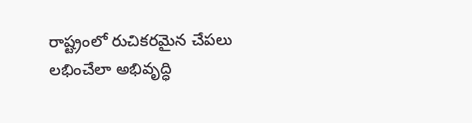రాష్ట్రంలో రుచికరమైన చేపలు లభించేలా అభివృద్ధి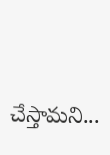చేస్తామని...